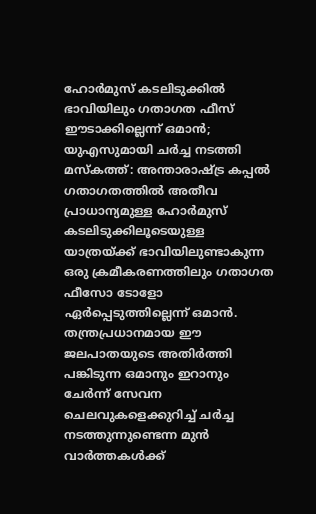ഹോർമുസ് കടലിടുക്കിൽ ഭാവിയിലും ഗതാഗത ഫീസ് ഈടാക്കില്ലെന്ന് ഒമാൻ; യുഎസുമായി ചർച്ച നടത്തി
മസ്കത്ത്: അന്താരാഷ്ട്ര കപ്പൽ ഗതാഗതത്തിൽ അതീവ പ്രാധാന്യമുള്ള ഹോർമുസ് കടലിടുക്കിലൂടെയുള്ള യാത്രയ്ക്ക് ഭാവിയിലുണ്ടാകുന്ന ഒരു ക്രമീകരണത്തിലും ഗതാഗത ഫീസോ ടോളോ ഏർപ്പെടുത്തില്ലെന്ന് ഒമാൻ. തന്ത്രപ്രധാനമായ ഈ ജലപാതയുടെ അതിർത്തി പങ്കിടുന്ന ഒമാനും ഇറാനും ചേർന്ന് സേവന ചെലവുകളെക്കുറിച്ച് ചർച്ച നടത്തുന്നുണ്ടെന്ന മുൻ വാർത്തകൾക്ക്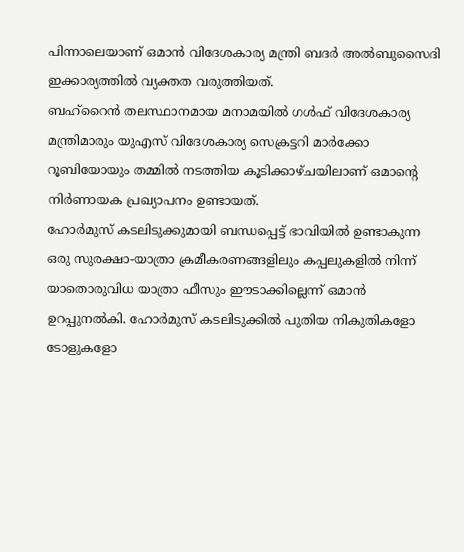പിന്നാലെയാണ് ഒമാൻ വിദേശകാര്യ മന്ത്രി ബദർ അൽബുസൈദി ഇക്കാര്യത്തിൽ വ്യക്തത വരുത്തിയത്.
ബഹ്റൈൻ തലസ്ഥാനമായ മനാമയിൽ ഗൾഫ് വിദേശകാര്യ മന്ത്രിമാരും യുഎസ് വിദേശകാര്യ സെക്രട്ടറി മാർക്കോ റൂബിയോയും തമ്മിൽ നടത്തിയ കൂടിക്കാഴ്ചയിലാണ് ഒമാന്റെ നിർണായക പ്രഖ്യാപനം ഉണ്ടായത്.
ഹോർമുസ് കടലിടുക്കുമായി ബന്ധപ്പെട്ട് ഭാവിയിൽ ഉണ്ടാകുന്ന ഒരു സുരക്ഷാ-യാത്രാ ക്രമീകരണങ്ങളിലും കപ്പലുകളിൽ നിന്ന് യാതൊരുവിധ യാത്രാ ഫീസും ഈടാക്കില്ലെന്ന് ഒമാൻ ഉറപ്പുനൽകി. ഹോർമുസ് കടലിടുക്കിൽ പുതിയ നികുതികളോ ടോളുകളോ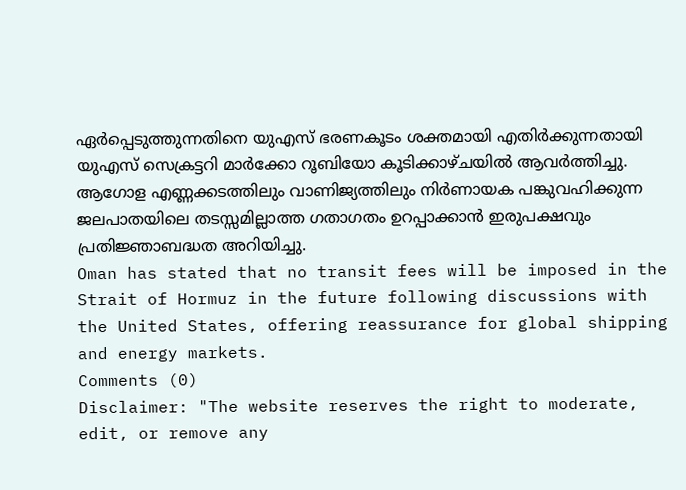ഏർപ്പെടുത്തുന്നതിനെ യുഎസ് ഭരണകൂടം ശക്തമായി എതിർക്കുന്നതായി യുഎസ് സെക്രട്ടറി മാർക്കോ റൂബിയോ കൂടിക്കാഴ്ചയിൽ ആവർത്തിച്ചു.
ആഗോള എണ്ണക്കടത്തിലും വാണിജ്യത്തിലും നിർണായക പങ്കുവഹിക്കുന്ന ജലപാതയിലെ തടസ്സമില്ലാത്ത ഗതാഗതം ഉറപ്പാക്കാൻ ഇരുപക്ഷവും പ്രതിജ്ഞാബദ്ധത അറിയിച്ചു.
Oman has stated that no transit fees will be imposed in the Strait of Hormuz in the future following discussions with the United States, offering reassurance for global shipping and energy markets.
Comments (0)
Disclaimer: "The website reserves the right to moderate, edit, or remove any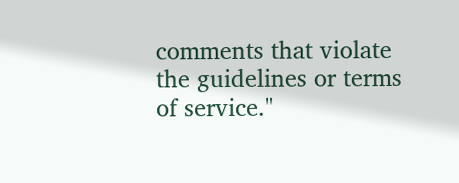comments that violate the guidelines or terms of service."